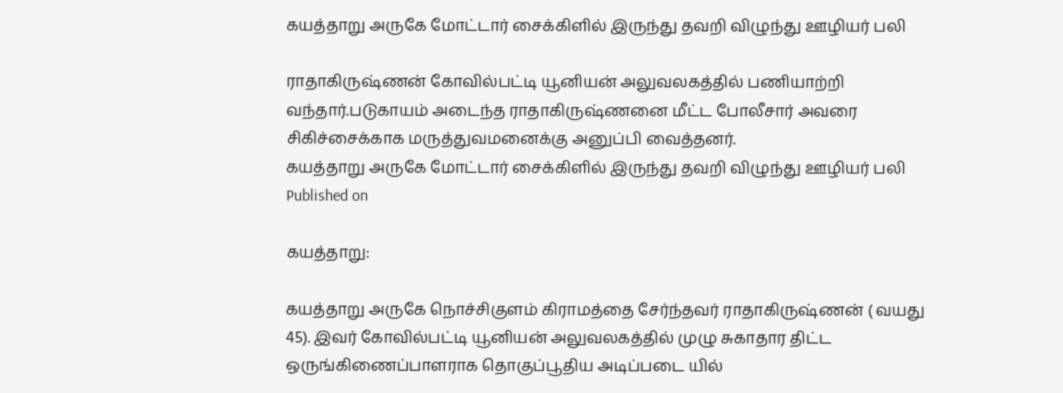கயத்தாறு அருகே மோட்டார் சைக்கிளில் இருந்து தவறி விழுந்து ஊழியர் பலி

ராதாகிருஷ்ணன் கோவில்பட்டி யூனியன் அலுவலகத்தில் பணியாற்றி வந்தார்.படுகாயம் அடைந்த ராதாகிருஷ்ணனை மீட்ட போலீசார் அவரை சிகிச்சைக்காக மருத்துவமனைக்கு அனுப்பி வைத்தனர்.
கயத்தாறு அருகே மோட்டார் சைக்கிளில் இருந்து தவறி விழுந்து ஊழியர் பலி
Published on

கயத்தாறு:

கயத்தாறு அருகே நொச்சிகுளம் கிராமத்தை சேர்ந்தவர் ராதாகிருஷ்ணன் ( வயது 45). இவர் கோவில்பட்டி யூனியன் அலுவலகத்தில் முழு சுகாதார திட்ட ஒருங்கிணைப்பாளராக தொகுப்பூதிய அடிப்படை யில்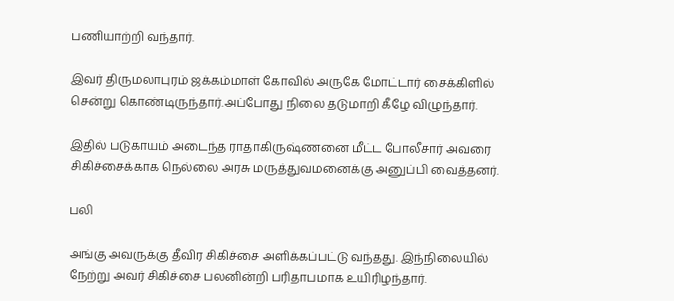பணியாற்றி வந்தார்.

இவர் திருமலாபுரம் ஜக்கம்மாள் கோவில் அருகே மோட்டார் சைக்கிளில் சென்று கொண்டிருந்தார்.அப்போது நிலை தடுமாறி கீழே விழுந்தார்.

இதில் படுகாயம் அடைந்த ராதாகிருஷ்ணனை மீட்ட போலீசார் அவரை சிகிச்சைக்காக நெல்லை அரசு மருத்துவமனைக்கு அனுப்பி வைத்தனர்.

பலி

அங்கு அவருக்கு தீவிர சிகிச்சை அளிக்கப்பட்டு வந்தது. இந்நிலையில் நேற்று அவர் சிகிச்சை பலனின்றி பரிதாபமாக உயிரிழந்தார்.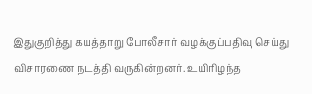இதுகுறித்து கயத்தாறு போலீசார் வழக்குப்பதிவு செய்து விசாரணை நடத்தி வருகின்றனர். உயிரிழந்த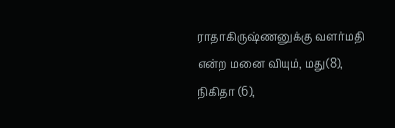ராதாகிருஷ்ணனுக்கு வளர்மதி என்ற மனை வியும், மது(8), நிகிதா (6),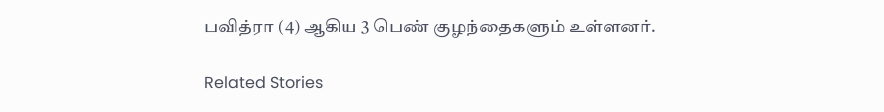பவித்ரா (4) ஆகிய 3 பெண் குழந்தைகளும் உள்ளனர்.

Related Stories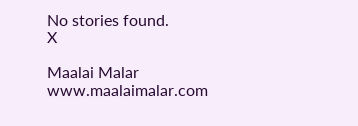No stories found.
X

Maalai Malar
www.maalaimalar.com